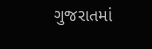ગુજરાતમાં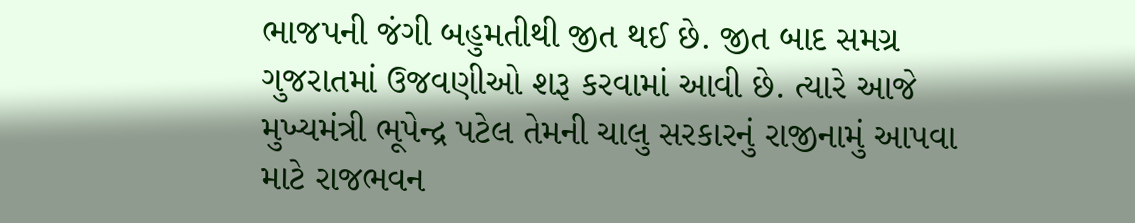ભાજપની જંગી બહુમતીથી જીત થઈ છે. જીત બાદ સમગ્ર ગુજરાતમાં ઉજવણીઓ શરૂ કરવામાં આવી છે. ત્યારે આજે મુખ્યમંત્રી ભૂપેન્દ્ર પટેલ તેમની ચાલુ સરકારનું રાજીનામું આપવા માટે રાજભવન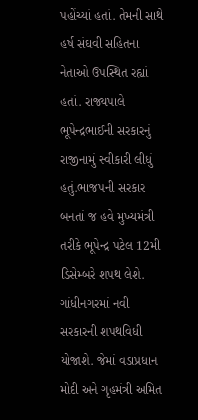પહોંચ્યાં હતાં. તેમની સાથે હર્ષ સંઘવી સહિતના નેતાઓ ઉપસ્થિત રહ્યાં હતાં. રાજ્યપાલે ભૂપેન્દ્રભાઈની સરકારનું રાજીનામું સ્વીકારી લીધું હતું.ભાજપની સરકાર બનતાં જ હવે મુખ્યમંત્રી તરીકે ભૂપેન્દ્ર પટેલ 12મી ડિસેમ્બરે શપથ લેશે. ગાંધીનગરમાં નવી સરકારની શપથવિધી યોજાશે. જેમાં વડાપ્રધાન મોદી અને ગૃહમંત્રી અમિત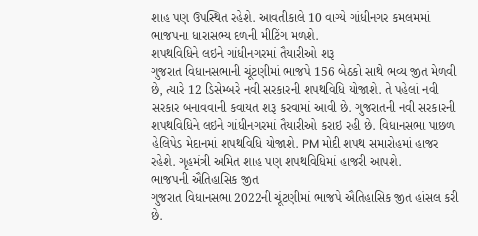શાહ પણ ઉપસ્થિત રહેશે. આવતીકાલે 10 વાગ્યે ગાંધીનગર કમલમમાં ભાજપના ધારાસભ્ય દળની મીટિંગ મળશે.
શપથવિધિને લઇને ગાંધીનગરમાં તૈયારીઓ શરૂ
ગુજરાત વિધાનસભાની ચૂંટણીમાં ભાજપે 156 બેઠકો સાથે ભવ્ય જીત મેળવી છે, ત્યારે 12 ડિસેમ્બરે નવી સરકારની શપથવિધિ યોજાશે. તે પહેલાં નવી સરકાર બનાવવાની કવાયત શરૂ કરવામાં આવી છે. ગુજરાતની નવી સરકારની શપથવિધિને લઇને ગાંધીનગરમાં તૈયારીઓ કરાઇ રહી છે. વિધાનસભા પાછળ હેલિપેડ મેદાનમાં શપથવિધિ યોજાશે. PM મોદી શપથ સમારોહમાં હાજર રહેશે. ગૃહમંત્રી અમિત શાહ પણ શપથવિધિમાં હાજરી આપશે.
ભાજપની ઐતિહાસિક જીત
ગુજરાત વિધાનસભા 2022ની ચૂંટણીમાં ભાજપે ઐતિહાસિક જીત હાંસલ કરી છે.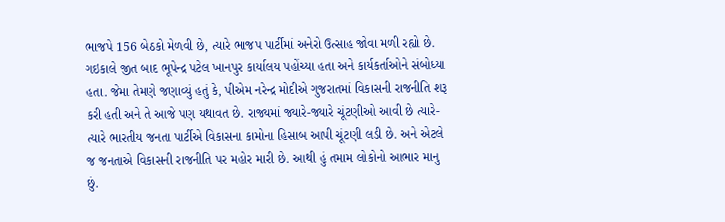ભાજપે 156 બેઠકો મેળવી છે, ત્યારે ભાજપ પાર્ટીમાં અનેરો ઉત્સાહ જોવા મળી રહ્યો છે. ગઇકાલે જીત બાદ ભૂપેન્દ્ર પટેલ ખાનપુર કાર્યાલય પહોંચ્યા હતા અને કાર્યકર્તાઓને સંબોધ્યા હતા. જેમા તેમણે જણાવ્યું હતું કે, પીએમ નરેન્દ્ર મોદીએ ગુજરાતમાં વિકાસની રાજનીતિ શરૂ કરી હતી અને તે આજે પણ યથાવત છે. રાજ્યમાં જ્યારે-જ્યારે ચૂંટણીઓ આવી છે ત્યારે-ત્યારે ભારતીય જનતા પાર્ટીએ વિકાસના કામોના હિસાબ આપી ચૂંટણી લડી છે. અને એટલે જ જનતાએ વિકાસની રાજનીતિ પર મહોર મારી છે. આથી હું તમામ લોકોનો આભાર માનુ છું.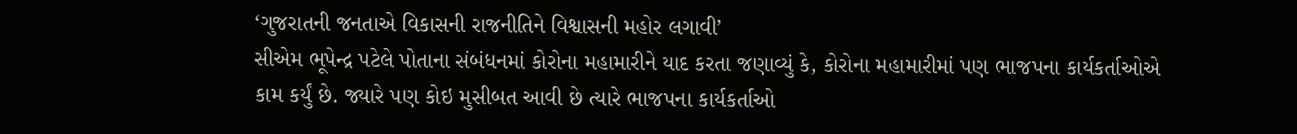‘ગુજરાતની જનતાએ વિકાસની રાજનીતિને વિશ્વાસની મહોર લગાવી’
સીએમ ભૂપેન્દ્ર પટેલે પોતાના સંબંધનમાં કોરોના મહામારીને યાદ કરતા જણાવ્યું કે, કોરોના મહામારીમાં પણ ભાજપના કાર્યકર્તાઓએ કામ કર્યું છે. જ્યારે પણ કોઇ મુસીબત આવી છે ત્યારે ભાજપના કાર્યકર્તાઓ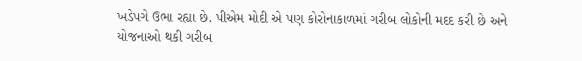ખડેપગે ઉભા રહ્યા છે. પીએમ મોદી એ પણ કોરોનાકાળમાં ગરીબ લોકોની મદદ કરી છે અને યોજનાઓ થકી ગરીબ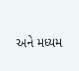અને મધ્યમ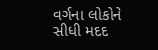વર્ગના લોકોને સીધી મદદ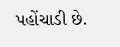પહોંચાડી છે.